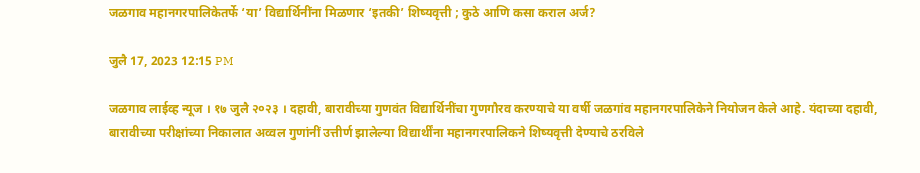जळगाव महानगरपालिकेतर्फे ‘या’ विद्यार्थिनींना मिळणार ‘इतकी’ शिष्यवृत्ती ; कुठे आणि कसा कराल अर्ज?

जुलै 17, 2023 12:15 PM

जळगाव लाईव्ह न्यूज । १७ जुलै २०२३ । दहावी, बारावीच्या गुणवंत विद्यार्थिनींचा गुणगौरव करण्याचे या वर्षी जळगांव महानगरपालिकेने नियोजन केले आहे. यंदाच्या दहावी, बारावीच्या परीक्षांच्या निकालात अव्वल गुणांनीं उत्तीर्ण झालेल्या विद्यार्थींना महानगरपालिकने शिष्यवृत्ती देण्याचे ठरविले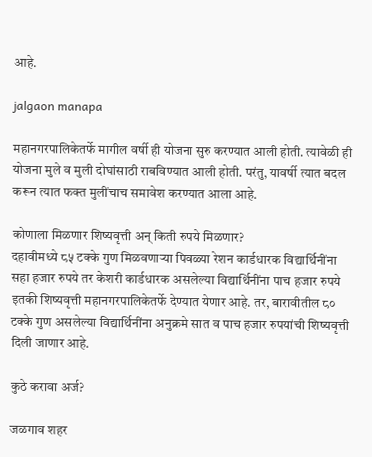आहे.

jalgaon manapa

महानगरपालिकेतर्फे मागील वर्षी ही योजना सुरु करण्यात आली होती. त्यावेळी ही योजना मुले व मुली दोघांसाठी राबविण्यात आली होती. परंतु, यावर्षी त्यात बदल करून त्यात फक्त मुलींचाच समावेश करण्यात आला आहे.

कोणाला मिळणार शिष्यवृत्ती अन् किती रुपये मिळणार?
दहावीमध्ये ८५ टक्के गुण मिळवणाऱ्या पिवळ्या रेशन कार्डधारक विद्यार्थिनींना सहा हजार रुपये तर केशरी कार्डधारक असलेल्या विद्यार्थिनींना पाच हजार रुपये इतकी शिष्यवृत्ती महानगरपालिकेतर्फे देण्यात येणार आहे. तर, बारावीतील ८० टक्के गुण असलेल्या विद्यार्थिनींना अनुक्रमे सात व पाच हजार रुपयांची शिष्यवृत्ती दिली जाणार आहे.

कुठे करावा अर्ज?

जळगाव शहर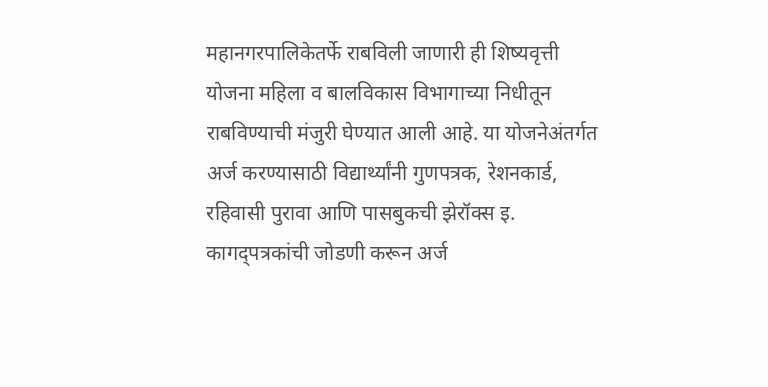महानगरपालिकेतर्फे राबविली जाणारी ही शिष्यवृत्ती योजना महिला व बालविकास विभागाच्या निधीतून राबविण्याची मंजुरी घेण्यात आली आहे. या योजनेअंतर्गत अर्ज करण्यासाठी विद्यार्थ्यांनी गुणपत्रक, रेशनकार्ड, रहिवासी पुरावा आणि पासबुकची झेरॉक्स इ. कागद्पत्रकांची जोडणी करून अर्ज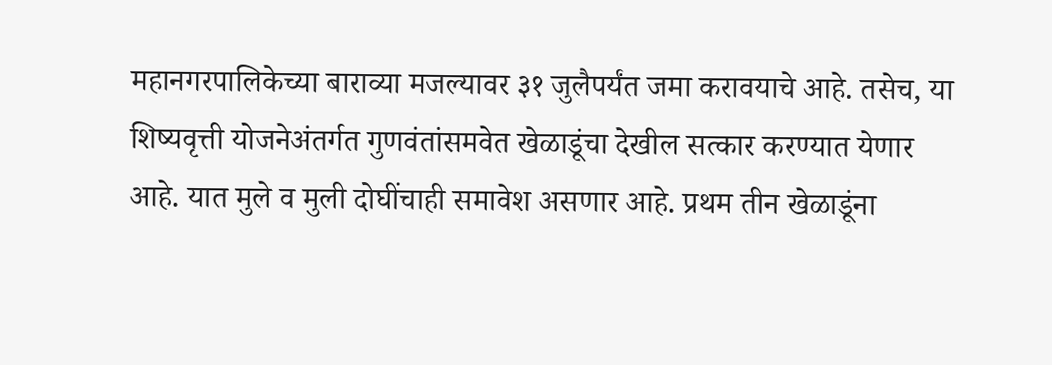महानगरपालिकेच्या बाराव्या मजल्यावर ३१ जुलैपर्यंत जमा करावयाचे आहे. तसेच, या शिष्यवृत्ती योजनेअंतर्गत गुणवंतांसमवेत खेळाडूंचा देखील सत्कार करण्यात येणार आहे. यात मुले व मुली दोघींचाही समावेश असणार आहे. प्रथम तीन खेळाडूंना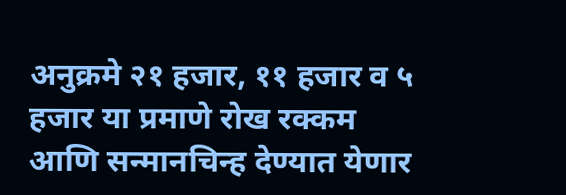अनुक्रमे २१ हजार, ११ हजार व ५ हजार या प्रमाणे रोख रक्कम आणि सन्मानचिन्ह देण्यात येणार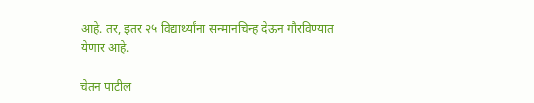आहे. तर, इतर २५ विद्यार्थ्यांना सन्मानचिन्ह देऊन गौरविण्यात येणार आहे.

चेतन पाटील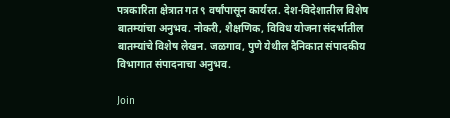पत्रकारिता क्षेत्रात गत ९ वर्षांपासून कार्यरत. देश-विदेशातील विशेष बातम्यांचा अनुभव. नोकरी, शैक्षणिक, विविध योजना संदर्भातील बातम्यांचे विशेष लेखन. जळगाव, पुणे येथील दैनिकात संपादकीय विभागात संपादनाचा अनुभव.

Join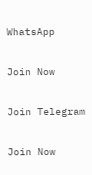WhatsApp

Join Now

Join Telegram

Join Now